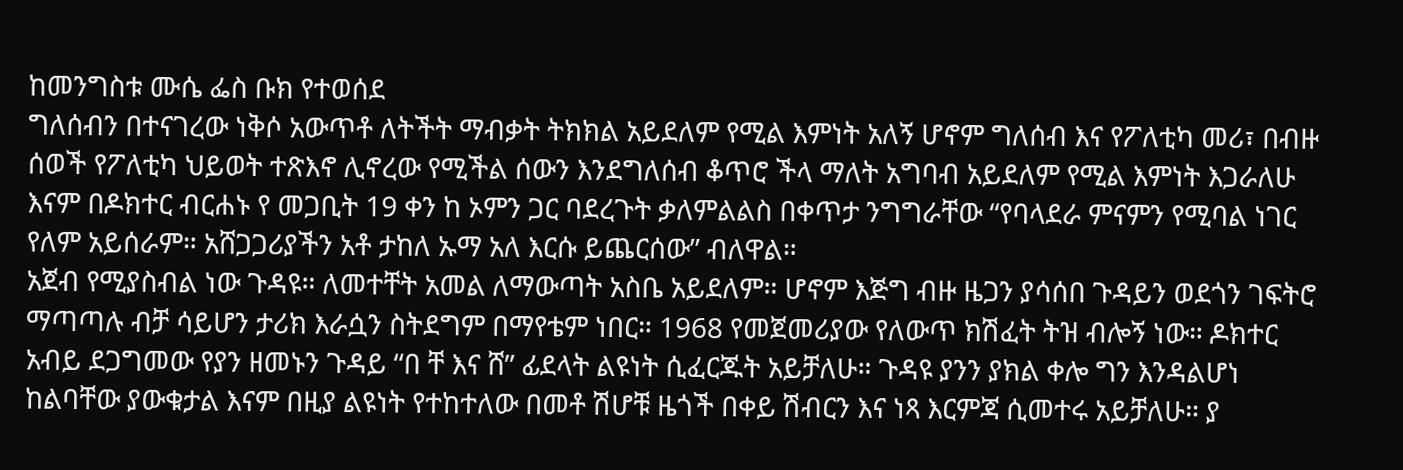ከመንግስቱ ሙሴ ፌስ ቡክ የተወሰደ
ግለሰብን በተናገረው ነቅሶ አውጥቶ ለትችት ማብቃት ትክክል አይደለም የሚል እምነት አለኝ ሆኖም ግለሰብ እና የፖለቲካ መሪ፣ በብዙ ሰወች የፖለቲካ ህይወት ተጽእኖ ሊኖረው የሚችል ሰውን እንደግለሰብ ቆጥሮ ችላ ማለት አግባብ አይደለም የሚል እምነት እጋራለሁ እናም በዶክተር ብርሐኑ የ መጋቢት 19 ቀን ከ ኦምን ጋር ባደረጉት ቃለምልልስ በቀጥታ ንግግራቸው “የባላደራ ምናምን የሚባል ነገር የለም አይሰራም። አሸጋጋሪያችን አቶ ታከለ ኡማ አለ እርሱ ይጨርሰው” ብለዋል።
አጀብ የሚያስብል ነው ጉዳዩ። ለመተቸት አመል ለማውጣት አስቤ አይደለም። ሆኖም እጅግ ብዙ ዜጋን ያሳሰበ ጉዳይን ወደጎን ገፍትሮ ማጣጣሉ ብቻ ሳይሆን ታሪክ እራሷን ስትደግም በማየቴም ነበር። 1968 የመጀመሪያው የለውጥ ክሽፈት ትዝ ብሎኝ ነው። ዶክተር አብይ ደጋግመው የያን ዘመኑን ጉዳይ “በ ቸ እና ሸ” ፊደላት ልዩነት ሲፈርጁት አይቻለሁ። ጉዳዩ ያንን ያክል ቀሎ ግን እንዳልሆነ ከልባቸው ያውቁታል እናም በዚያ ልዩነት የተከተለው በመቶ ሽሆቹ ዜጎች በቀይ ሽብርን እና ነጻ እርምጃ ሲመተሩ አይቻለሁ። ያ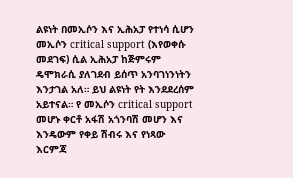ልዩነት በመኢሶን እና ኢሕአፓ የተነሳ ሲሆን መኢሶን critical support (እየወቀሱ መደገፍ) ሲል ኢሕአፓ ከጅምሩም ዴሞክራሲ ያለገደብ ይሰጥ አንባገነንነትን እንታገል አለ። ይህ ልዩነት የት እንደደረሰም አይተናል። የ መኢሶን critical support መሆኑ ቀርቶ አፋሽ አጎንባሽ መሆን እና እንዴውም የቀይ ሽብሩ እና የነጻው እርምጃ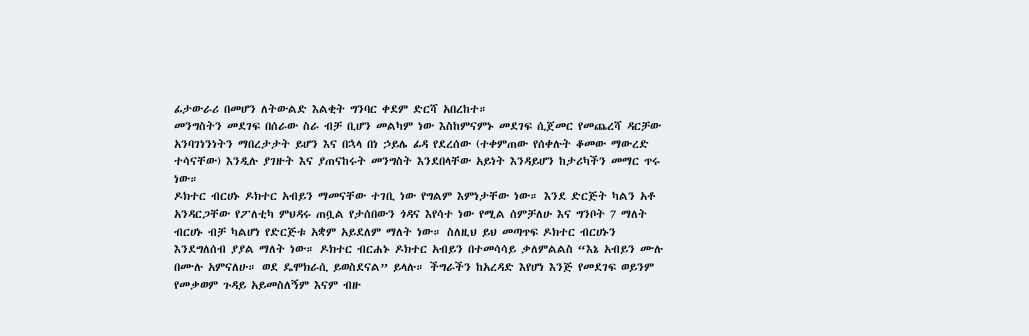ፊታውራሪ በመሆን ለትውልድ እልቂት ግንባር ቀደም ድርሻ አበረከተ።
መንግስትን መደገፍ በሰራው ስራ ብቻ ቢሆን መልካም ነው እስከምናምኑ መደገፍ ሲጀመር የመጨረሻ ዳርቻው አንባገነንነትን ማበረታታት ይሆን እና በኋላ በነ ኃይሌ ፊዳ የደረሰው (ተቀምጠው የሰቀሉት ቆመው ማውረድ ተሳናቸው) እንዲሉ ያገዙት እና ያጠናከሩት መንግስት እንደበላቸው አይነት እንዳይሆን ከታሪካችን መማር ጥሩ ነው።
ዶክተር ብርሀኑ ዶክተር አብይን ማመናቸው ተገቢ ነው የግልም እምነታቸው ነው። እንደ ድርጅት ካልን አቶ አንዳርጋቸው የፖለቲካ ምህዳሩ ጠቧል የታሰበውን ጎዳና እየሳተ ነው የሚል ሰምቻለሁ እና ግንቦት 7 ማለት ብርሀኑ ብቻ ካልሆነ የድርጅቱ አቋም አይደለም ማለት ነው። ስለዚህ ይህ መጣጥፍ ዶክተር ብርሀኑን እንደግለሰብ ያያል ማለት ነው። ዶክተር ብርሐኑ ዶክተር አብይን በተመሳሳይ ቃለምልልስ “እኔ አብይን ሙሉ በሙሉ አምናለሁ። ወደ ዴሞክራሲ ይወስደናል” ይላሉ። ችግራችን ከአረዳድ እየሆነ እንጅ የመደገፍ ወይንም የመቃወም ጉዳይ አይመስለኝም እናም ብዙ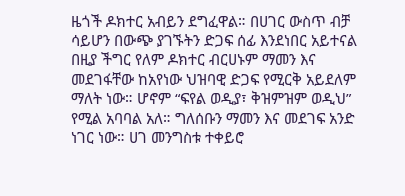ዜጎች ዶክተር አብይን ደግፈዋል። በሀገር ውስጥ ብቻ ሳይሆን በውጭ ያገኙትን ድጋፍ ሰፊ እንደነበር አይተናል በዚያ ችግር የለም ዶክተር ብርሀኑም ማመን እና መደገፋቸው ከአየነው ህዝባዊ ድጋፍ የሚርቅ አይደለም ማለት ነው። ሆኖም “ፍየል ወዲያ፣ ቅዝምዝም ወዲህ” የሚል አባባል አለ። ግለሰቡን ማመን እና መደገፍ አንድ ነገር ነው። ሀገ መንግስቱ ተቀይሮ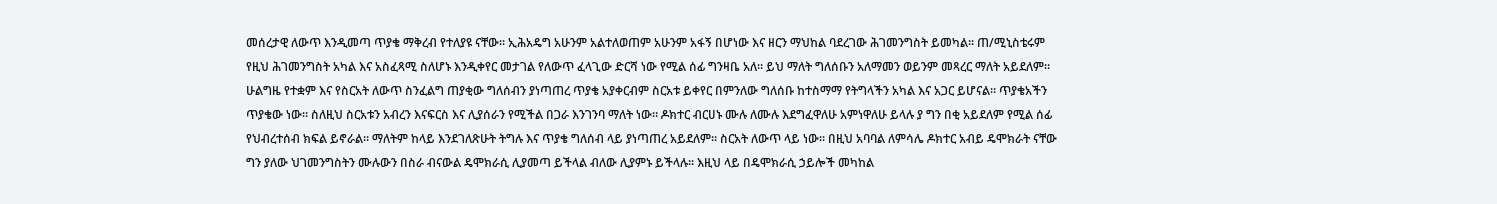መሰረታዊ ለውጥ እንዲመጣ ጥያቄ ማቅረብ የተለያዩ ናቸው። ኢሕአዴግ አሁንም አልተለወጠም አሁንም አፋኝ በሆነው እና ዘርን ማህከል ባደረገው ሕገመንግስት ይመካል። ጠ/ሚኒስቴሩም የዚህ ሕገመንግስት አካል እና አስፈጻሚ ስለሆኑ እንዲቀየር መታገል የለውጥ ፈላጊው ድርሻ ነው የሚል ሰፊ ግንዛቤ አለ። ይህ ማለት ግለሰቡን አለማመን ወይንም መጻረር ማለት አይደለም። ሁልግዜ የተቋም እና የስርአት ለውጥ ስንፈልግ ጠያቂው ግለሰብን ያነጣጠረ ጥያቄ አያቀርብም ስርአቱ ይቀየር በምንለው ግለሰቡ ከተስማማ የትግላችን አካል እና አጋር ይሆናል። ጥያቄአችን ጥያቄው ነው። ስለዚህ ስርአቱን አብረን እናፍርስ እና ሊያሰራን የሚችል በጋራ እንገንባ ማለት ነው። ዶክተር ብርሀኑ ሙሉ ለሙሉ እደግፈዋለሁ አምነዋለሁ ይላሉ ያ ግን በቂ አይደለም የሚል ሰፊ የህብረተሰብ ክፍል ይኖራል። ማለትም ከላይ እንደገለጽሁት ትግሉ እና ጥያቄ ግለሰብ ላይ ያነጣጠረ አይደለም። ስርአት ለውጥ ላይ ነው። በዚህ አባባል ለምሳሌ ዶክተር አብይ ዴሞክራት ናቸው ግን ያለው ህገመንግስትን ሙሉውን በስራ ብናውል ዴሞክራሲ ሊያመጣ ይችላል ብለው ሊያምኑ ይችላሉ። እዚህ ላይ በዴሞክራሲ ኃይሎች መካከል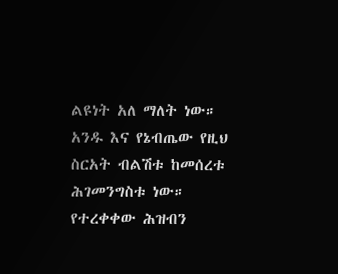ልዩነት አለ ማለት ነው። አንዱ እና የኔብጤው የዚህ ስርአት ብልሽቱ ከመሰረቱ ሕገመንግስቱ ነው። የተረቀቀው ሕዝብን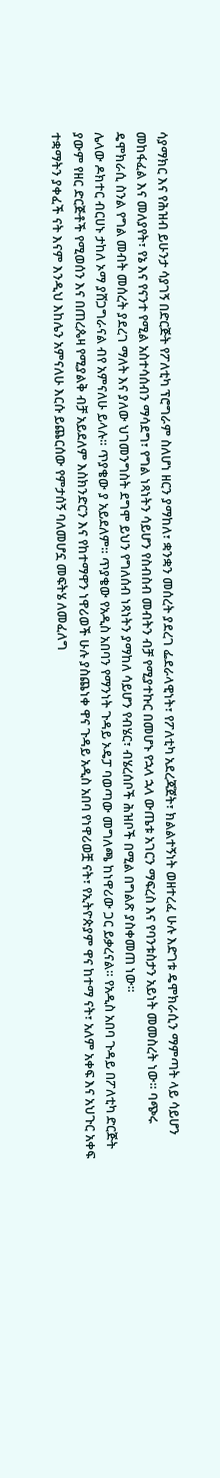ሳያማክር እና የሕዝብ ይሁንታ ሳያገኝ በድርጅት የፖለቲካ ፕሮግራም ስለሆነ ዘርን ያማከለ፣ ቋንቋን መሰረት ያደረገ ፌደራላዊነት፣ የፖለቲካ አደረጃጀት፣ ክልልተኝነት ወዘተረፈ ሁሉ እድገቱ ዴሞክራሲን ማምጣት ላይ ሳይሆን መከፋፈል እና መለያየት፣ የኔ እና የናንተ የሚል አስተሳሰብን ማሳደግ፣ የግል ነጻነትን ሳይሆን የስብስብ መብትን ብቻ የሚያተኩር በመሆኑ የኋላ ኋላ ውጤቱ አገርን ማፍረስ እና የባንቱስታን አይነት መመስረት ነው። ባጭሩ ዴሞክራሲ ስንል የግል መብት መሰረት ያደረገ ማለት እና ያለው ህገመንግስት ደግሞ ይህን የግለሰብ ነጻነትን ያማከለ ሳይሆን የብሄር፣ ብሄረሰቦች ሕዝቦች በሚል በግልጽ ያስቀመጠ ነው።
ሌላው ዶክተር ብርሀኑ ታከለ ኦማ ያሸጋግራናል ብየ አምናለሁ ይላሉ። ጥያቄው ያ አይደለም። ጥያቄው የአዲስ አበባን የማንነት ጉዳይ ኦዴፓ ባወጣው መግለጫ ከነዋሪው ጋር ይቃረናል። የአዲስ አበባ ጉዳይ በፖለቲካ ድርጅት ያውም የዘር ድርጅቶች የሚወሰን እና በጠረጴዛ የሚያልቅ ብቻ አይደለም እስክንድርን እና የከተማዋን ነዋሪወች ሁሉ ያስጨነቀ ዋና ጉዳይ አዲስ አበባ የነዋሪወቿ ናት፣ የኢትዮጵያም ዋና ከተማ ናት፣ አለም አቀፍ እና አህጉር አቀፍ ተቋማትን ያቀፈች ናት እናም እንዲህ እከሌን አምናለሁ እርሱ ይጨርሰው የምታሰኝ ባለመሆኗ መፍትሄ ለመፈለግ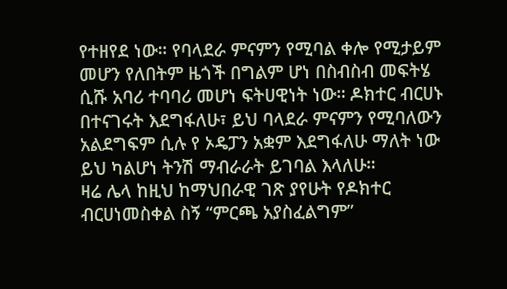የተዘየደ ነው። የባላደራ ምናምን የሚባል ቀሎ የሚታይም መሆን የለበትም ዜጎች በግልም ሆነ በስብስብ መፍትሄ ሲሹ አባሪ ተባባሪ መሆነ ፍትሀዊነት ነው። ዶክተር ብርሀኑ በተናገሩት እደግፋለሁ፣ ይህ ባላደራ ምናምን የሚባለውን አልደግፍም ሲሉ የ ኦዴፓን አቋም እደግፋለሁ ማለት ነው ይህ ካልሆነ ትንሽ ማብራራት ይገባል እላለሁ።
ዛሬ ሌላ ከዚህ ከማህበራዊ ገጽ ያየሁት የዶክተር ብርሀነመስቀል ስኝ “ምርጫ አያስፈልግም”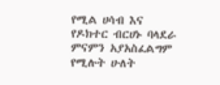የሚል ሀሳብ እና የዶክተር ብርሀኑ ባላደራ ምናምን አያአስፈልግም የሚሉት ሁለት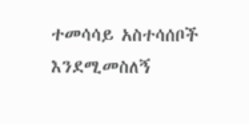ተመሳሳይ አስተሳሰቦች እንደሚመስለኝ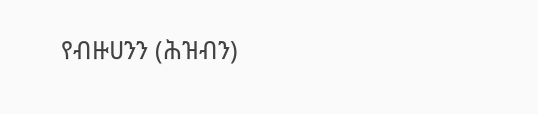የብዙሀንን (ሕዝብን)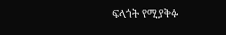ፍላጎት የሚያቅፉ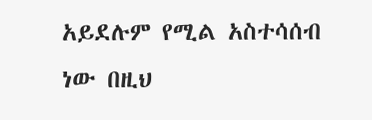አይደሉም የሚል አስተሳሰብ ነው በዚህ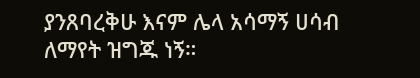ያንጸባረቅሁ እናም ሌላ አሳማኝ ሀሳብ ለማየት ዝግጁ ነኝ።